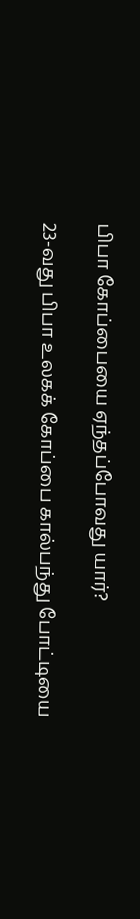பிபா கோப்பையை ஏந்தப்போவது யார்?

23-வது பிபா உலகக் கோப்பை கால்பந்து போட்டியை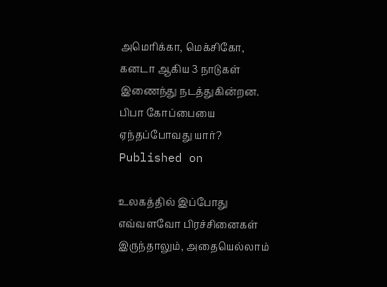அமெரிக்கா, மெக்சிகோ, கனடா ஆகிய 3 நாடுகள் இணைந்து நடத்துகின்றன.
பிபா கோப்பையை ஏந்தப்போவது யார்?
Published on

உலகத்தில் இப்போது எவ்வளவோ பிரச்சினைகள் இருந்தாலும், அதையெல்லாம்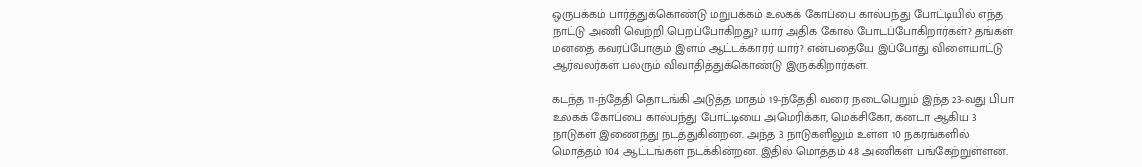ஒருபக்கம் பார்த்துக்கொண்டு மறுபக்கம் உலகக் கோப்பை கால்பந்து போட்டியில் எந்த நாட்டு அணி வெற்றி பெறப்போகிறது? யார் அதிக கோல் போடப்போகிறார்கள்? தங்கள் மனதை கவரப்போகும் இளம் ஆட்டக்காரர் யார்? என்பதையே இப்போது விளையாட்டு ஆர்வலர்கள் பலரும் விவாதித்துக்கொண்டு இருக்கிறார்கள்.

கடந்த 11-ந்தேதி தொடங்கி அடுத்த மாதம் 19-ந்தேதி வரை நடைபெறும் இந்த 23-வது பிபா உலகக் கோப்பை கால்பந்து போட்டியை அமெரிக்கா, மெக்சிகோ, கனடா ஆகிய 3 நாடுகள் இணைந்து நடத்துகின்றன. அந்த 3 நாடுகளிலும் உள்ள 10 நகரங்களில் மொத்தம் 104 ஆட்டங்கள் நடக்கின்றன. இதில் மொத்தம் 48 அணிகள் பங்கேற்றுள்ளன.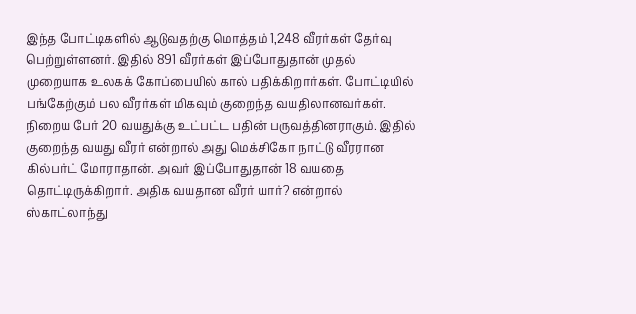இந்த போட்டிகளில் ஆடுவதற்கு மொத்தம் 1,248 வீரர்கள் தேர்வு பெற்றுள்ளனர். இதில் 891 வீரர்கள் இப்போதுதான் முதல் முறையாக உலகக் கோப்பையில் கால் பதிக்கிறார்கள். போட்டியில் பங்கேற்கும் பல வீரர்கள் மிகவும் குறைந்த வயதிலானவர்கள். நிறைய பேர் 20 வயதுக்கு உட்பட்ட பதின் பருவத்தினராகும். இதில் குறைந்த வயது வீரர் என்றால் அது மெக்சிகோ நாட்டு வீரரான கில்பர்ட் மோராதான். அவர் இப்போதுதான் 18 வயதை தொட்டிருக்கிறார். அதிக வயதான வீரர் யார்? என்றால் ஸ்காட்லாந்து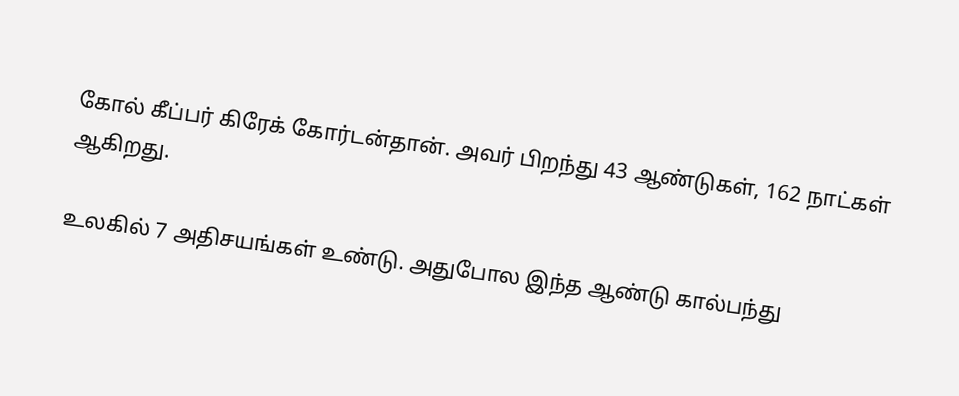கோல் கீப்பர் கிரேக் கோர்டன்தான். அவர் பிறந்து 43 ஆண்டுகள், 162 நாட்கள் ஆகிறது.

உலகில் 7 அதிசயங்கள் உண்டு. அதுபோல இந்த ஆண்டு கால்பந்து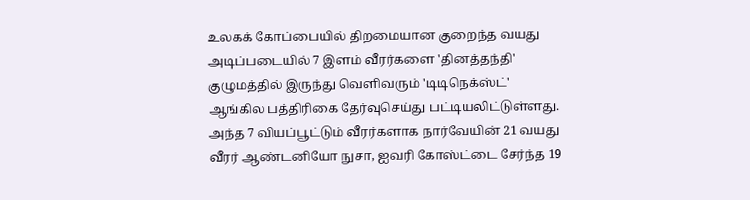உலகக் கோப்பையில் திறமையான குறைந்த வயது அடிப்படையில் 7 இளம் வீரர்களை 'தினத்தந்தி' குழுமத்தில் இருந்து வெளிவரும் 'டிடிநெக்ஸ்ட்' ஆங்கில பத்திரிகை தேர்வுசெய்து பட்டியலிட்டுள்ளது. அந்த 7 வியப்பூட்டும் வீரர்களாக நார்வேயின் 21 வயது வீரர் ஆண்டனியோ நுசா, ஐவரி கோஸ்ட்டை சேர்ந்த 19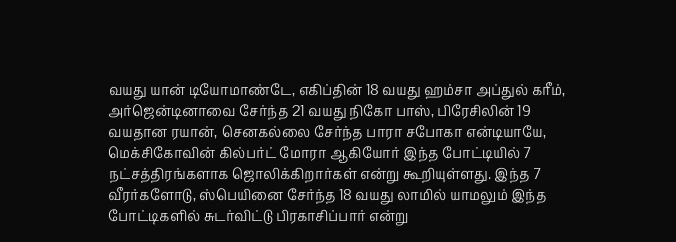வயது யான் டியோமாண்டே, எகிப்தின் 18 வயது ஹம்சா அப்துல் கரீம், அர்ஜென்டினாவை சேர்ந்த 21 வயது நிகோ பாஸ், பிரேசிலின் 19 வயதான ரயான், செனகல்லை சேர்ந்த பாரா சபோகா என்டியாயே, மெக்சிகோவின் கில்பர்ட் மோரா ஆகியோர் இந்த போட்டியில் 7 நட்சத்திரங்களாக ஜொலிக்கிறார்கள் என்று கூறியுள்ளது. இந்த 7 வீரர்களோடு, ஸ்பெயினை சேர்ந்த 18 வயது லாமில் யாமலும் இந்த போட்டிகளில் சுடர்விட்டு பிரகாசிப்பார் என்று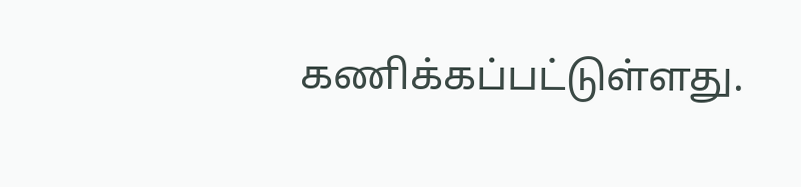கணிக்கப்பட்டுள்ளது.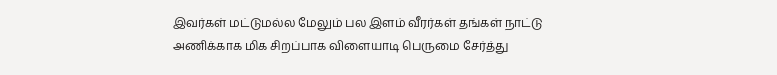இவர்கள் மட்டுமல்ல மேலும் பல இளம் வீரர்கள் தங்கள் நாட்டு அணிக்காக மிக சிறப்பாக விளையாடி பெருமை சேர்த்து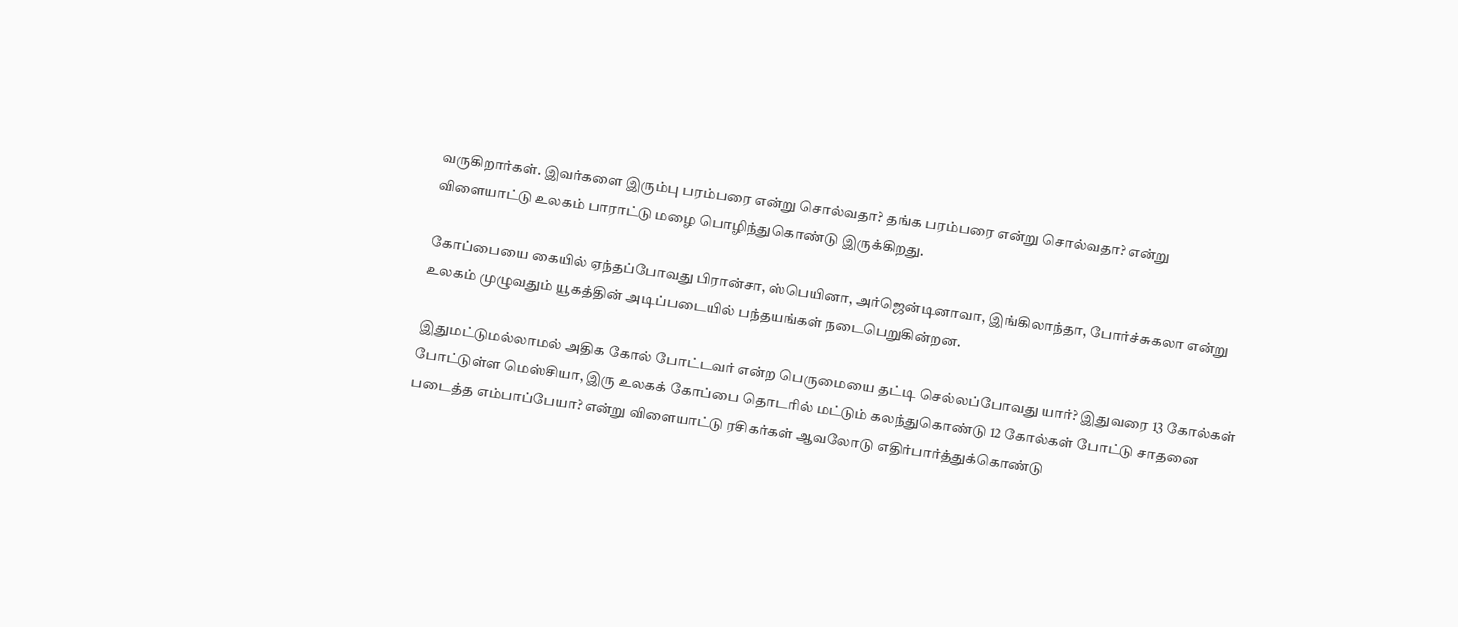வருகிறார்கள். இவர்களை இரும்பு பரம்பரை என்று சொல்வதா? தங்க பரம்பரை என்று சொல்வதா? என்று விளையாட்டு உலகம் பாராட்டு மழை பொழிந்துகொண்டு இருக்கிறது.

கோப்பையை கையில் ஏந்தப்போவது பிரான்சா, ஸ்பெயினா, அர்ஜென்டினாவா, இங்கிலாந்தா, போர்ச்சுகலா என்று உலகம் முழுவதும் யூகத்தின் அடிப்படையில் பந்தயங்கள் நடைபெறுகின்றன.

இதுமட்டுமல்லாமல் அதிக கோல் போட்டவர் என்ற பெருமையை தட்டி செல்லப்போவது யார்? இதுவரை 13 கோல்கள் போட்டுள்ள மெஸ்சியா, இரு உலகக் கோப்பை தொடரில் மட்டும் கலந்துகொண்டு 12 கோல்கள் போட்டு சாதனை படைத்த எம்பாப்பேயா? என்று விளையாட்டு ரசிகர்கள் ஆவலோடு எதிர்பார்த்துக்கொண்டு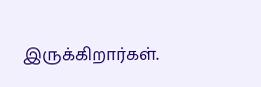இருக்கிறார்கள்.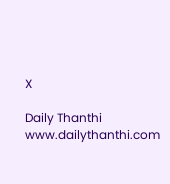X

Daily Thanthi
www.dailythanthi.com